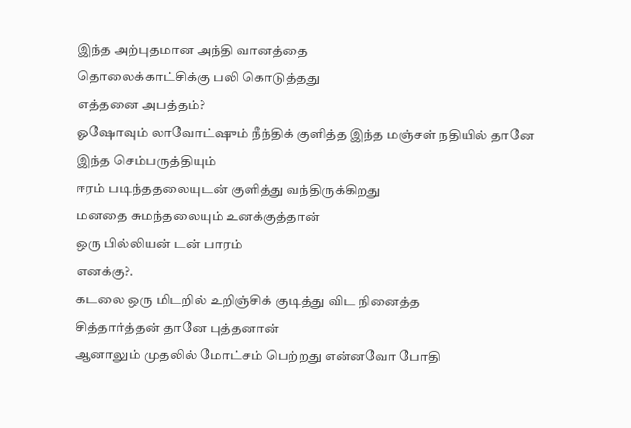இந்த அற்புதமான அந்தி வானத்தை
தொலைக்காட்சிக்கு பலி கொடுத்தது
எத்தனை அபத்தம்?
ஓஷோவும் லாவோட்ஷும் நீந்திக் குளித்த இந்த மஞ்சள் நதியில் தானே
இந்த செம்பருத்தியும்
ஈரம் படிந்ததலையுடன் குளித்து வந்திருக்கிறது
மனதை சுமந்தலையும் உனக்குத்தான்
ஒரு பில்லியன் டன் பாரம்
எனக்கு?.
கடலை ஒரு மிடறில் உறிஞ்சிக் குடித்து விட நினைத்த
சித்தார்த்தன் தானே புத்தனான்
ஆனாலும் முதலில் மோட்சம் பெற்றது என்னவோ போதி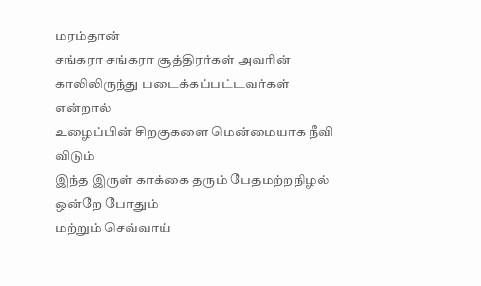மரம்தான்
சங்கரா சங்கரா சூத்திரர்கள் அவரின்
காலிலிருந்து படைக்கப்பட்டவர்கள் என்றால்
உழைப்பின் சிறகுகளை மென்மையாக நீவி விடும்
இந்த இருள் காக்கை தரும் பேதமற்றநிழல் ஒன்றே போதும்
மற்றும் செவ்வாய்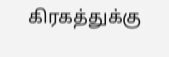கிரகத்துக்கு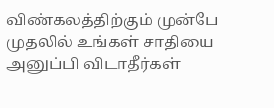விண்கலத்திற்கும் முன்பே
முதலில் உங்கள் சாதியை அனுப்பி விடாதீர்கள்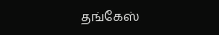தங்கேஸ்